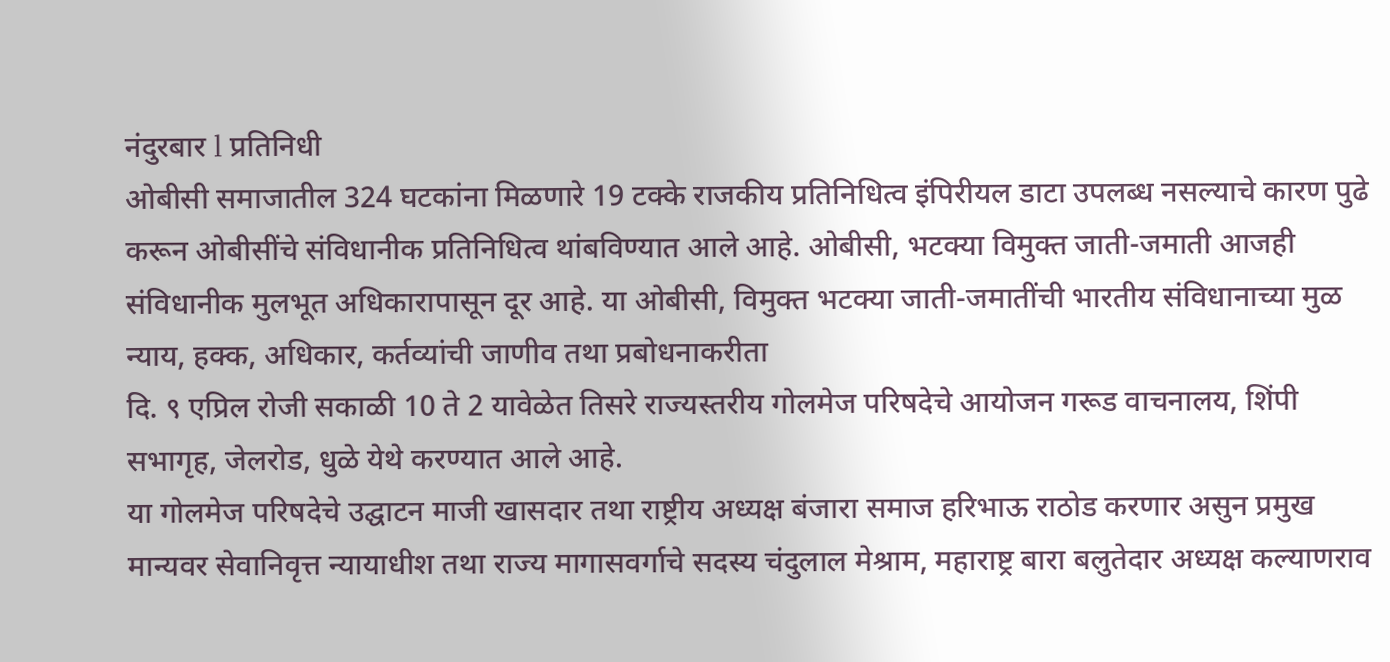नंदुरबार l प्रतिनिधी
ओबीसी समाजातील 324 घटकांना मिळणारे 19 टक्के राजकीय प्रतिनिधित्व इंपिरीयल डाटा उपलब्ध नसल्याचे कारण पुढे करून ओबीसींचे संविधानीक प्रतिनिधित्व थांबविण्यात आले आहे. ओबीसी, भटक्या विमुक्त जाती-जमाती आजही संविधानीक मुलभूत अधिकारापासून दूर आहे. या ओबीसी, विमुक्त भटक्या जाती-जमातींची भारतीय संविधानाच्या मुळ न्याय, हक्क, अधिकार, कर्तव्यांची जाणीव तथा प्रबोधनाकरीता
दि. ९ एप्रिल रोजी सकाळी 10 ते 2 यावेळेत तिसरे राज्यस्तरीय गोलमेज परिषदेचे आयोजन गरूड वाचनालय, शिंपी सभागृह, जेलरोड, धुळे येथे करण्यात आले आहे.
या गोलमेज परिषदेचे उद्घाटन माजी खासदार तथा राष्ट्रीय अध्यक्ष बंजारा समाज हरिभाऊ राठोड करणार असुन प्रमुख मान्यवर सेवानिवृत्त न्यायाधीश तथा राज्य मागासवर्गाचे सदस्य चंदुलाल मेश्राम, महाराष्ट्र बारा बलुतेदार अध्यक्ष कल्याणराव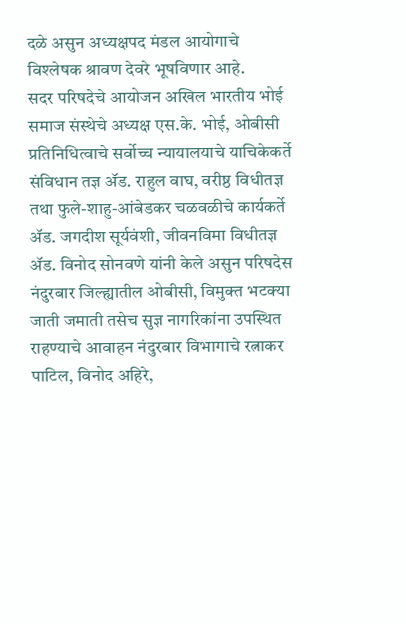दळे असुन अध्यक्षपद मंडल आयोगाचे विश्लेषक श्रावण देवरे भूषविणार आहे.
सदर परिषदेचे आयोजन अखिल भारतीय भोई समाज संस्थेचे अध्यक्ष एस.के. भोई, ओबीसी प्रतिनिधित्वाचे सर्वोच्च न्यायालयाचे याचिकेकर्ते संविधान तज्ञ ॲड. राहुल वाघ, वरीष्ठ विधीतज्ञ तथा फुले-शाहु-आंबेडकर चळवळीचे कार्यकर्ते ॲड. जगदीश सूर्यवंशी, जीवनविमा विधीतज्ञ ॲड. विनोद सोनवणे यांनी केले असुन परिषदेस नंदुरबार जिल्ह्यातील ओबीसी, विमुक्त भटक्या जाती जमाती तसेच सुज्ञ नागरिकांना उपस्थित राहण्याचे आवाहन नंदुरबार विभागाचे रत्नाकर पाटिल, विनोद अहिरे,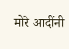मोरे आदींनी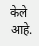केले आहे.